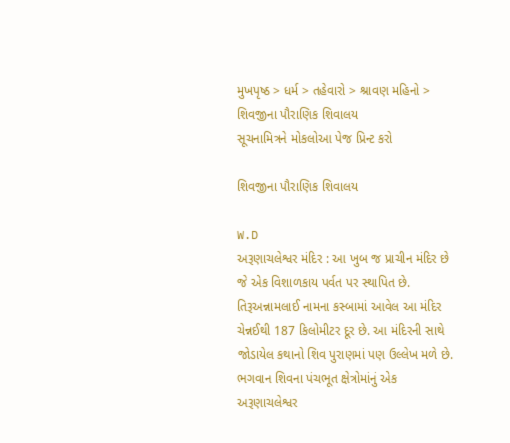મુખપૃષ્ઠ > ધર્મ > તહેવારો > શ્રાવણ મહિનો > શિવજીના પૌરાણિક શિવાલય
સૂચનામિત્રને મોકલોઆ પેજ પ્રિન્ટ કરો

શિવજીના પૌરાણિક શિવાલય

W.D
અરૂણાચલેશ્વર મંદિર : આ ખુબ જ પ્રાચીન મંદિર છે જે એક વિશાળકાય પર્વત પર સ્થાપિત છે. તિરૂઅન્નામલાઈ નામના કસ્બામાં આવેલ આ મંદિર ચેન્નઈથી 187 કિલોમીટર દૂર છે. આ મંદિરની સાથે જોડાયેલ કથાનો શિવ પુરાણમાં પણ ઉલ્લેખ મળે છે. ભગવાન શિવના પંચભૂત ક્ષેત્રોમાંનું એક અરૂણાચલેશ્વર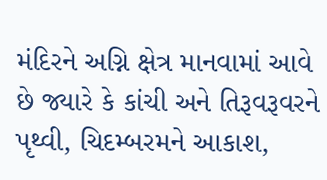મંદિરને અગ્નિ ક્ષેત્ર માનવામાં આવે છે જ્યારે કે કાંચી અને તિરૂવરૂવરને પૃથ્વી, ચિદમ્બરમને આકાશ,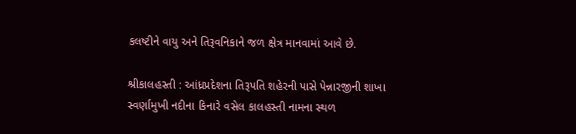કલષ્ટીને વાયુ અને તિરૂવનિકાને જળ ક્ષેત્ર માનવામાં આવે છે.

શ્રીકાલહસ્તી : આંધ્રપ્રદેશના તિરૂપતિ શહેરની પાસે પેન્નારજીની શાખા સ્વર્ણામુખી નદીના કિનારે વસેલ કાલહસ્તી નામના સ્થળ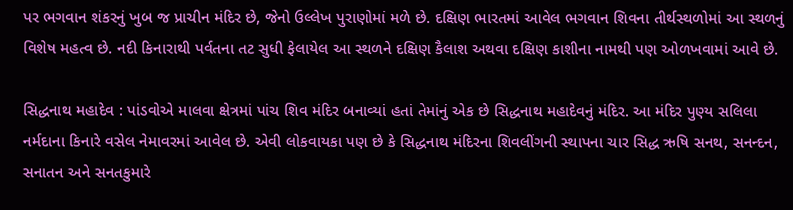પર ભગવાન શંકરનું ખુબ જ પ્રાચીન મંદિર છે, જેનો ઉલ્લેખ પુરાણોમાં મળે છે. દક્ષિણ ભારતમાં આવેલ ભગવાન શિવના તીર્થસ્થળોમાં આ સ્થળનું વિશેષ મહત્વ છે. નદી કિનારાથી પર્વતના તટ સુધી ફેલાયેલ આ સ્થળને દક્ષિણ કૈલાશ અથવા દક્ષિણ કાશીના નામથી પણ ઓળખવામાં આવે છે.

સિદ્ધનાથ મહાદેવ : પાંડવોએ માલવા ક્ષેત્રમાં પાંચ શિવ મંદિર બનાવ્યાં હતાં તેમાંનું એક છે સિદ્ધનાથ મહાદેવનું મંદિર. આ મંદિર પુણ્ય સલિલા નર્મદાના કિનારે વસેલ નેમાવરમાં આવેલ છે. એવી લોકવાયકા પણ છે કે સિદ્ધનાથ મંદિરના શિવલીંગની સ્થાપના ચાર સિદ્ધ ઋષિ સનથ, સનન્દન, સનાતન અને સનતકુમારે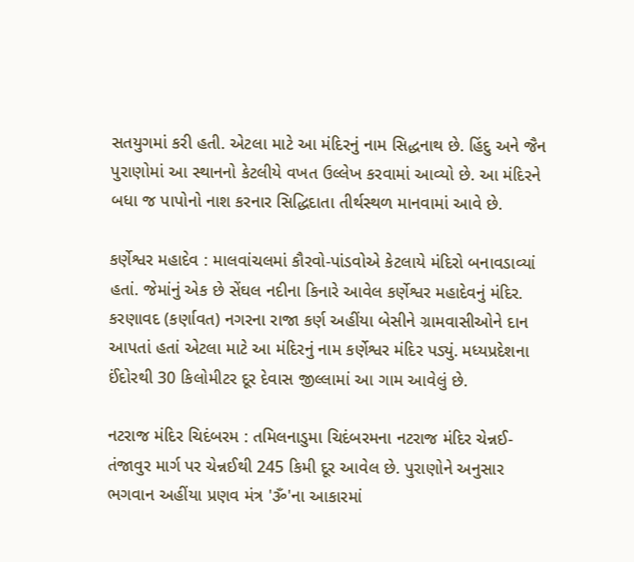સતયુગમાં કરી હતી. એટલા માટે આ મંદિરનું નામ સિદ્ધનાથ છે. હિંદુ અને જૈન પુરાણોમાં આ સ્થાનનો કેટલીયે વખત ઉલ્લેખ કરવામાં આવ્યો છે. આ મંદિરને બધા જ પાપોનો નાશ કરનાર સિદ્ધિદાતા તીર્થસ્થળ માનવામાં આવે છે.

કર્ણેશ્વર મહાદેવ : માલવાંચલમાં કૌરવો-પાંડવોએ કેટલાયે મંદિરો બનાવડાવ્યાં હતાં. જેમાંનું એક છે સેંઘલ નદીના કિનારે આવેલ કર્ણેશ્વર મહાદેવનું મંદિર. કરણાવદ (કર્ણાવત) નગરના રાજા કર્ણ અહીંયા બેસીને ગ્રામવાસીઓને દાન આપતાં હતાં એટલા માટે આ મંદિરનું નામ કર્ણેશ્વર મંદિર પડ્યું. મધ્યપ્રદેશના ઈંદોરથી 30 કિલોમીટર દૂર દેવાસ જીલ્લામાં આ ગામ આવેલું છે.

નટરાજ મંદિર ચિદંબરમ : તમિલનાડુમા ચિદંબરમના નટરાજ મંદિર ચેન્નઈ-તંજાવુર માર્ગ પર ચેન્નઈથી 245 કિમી દૂર આવેલ છે. પુરાણોને અનુસાર ભગવાન અહીંયા પ્રણવ મંત્ર 'ૐ'ના આકારમાં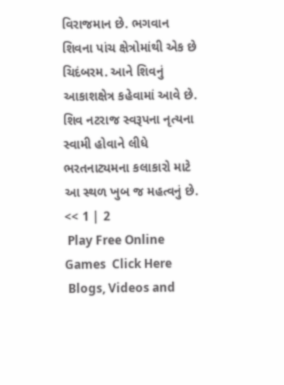વિરાજમાન છે. ભગવાન શિવના પાંચ ક્ષેત્રોમાંથી એક છે ચિદંબરમ. આને શિવનું આકાશક્ષેત્ર કહેવામાં આવે છે. શિવ નટરાજ સ્વરૂપના નૃત્યના સ્વામી હોવાને લીધે ભરતનાટ્યમના કલાકારો માટે આ સ્થળ ખુબ જ મહત્વનું છે.
<< 1 | 2
 Play Free Online Games  Click Here
 Blogs, Videos and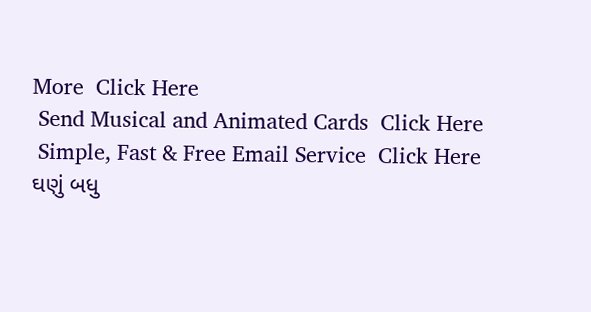More  Click Here
 Send Musical and Animated Cards  Click Here
 Simple, Fast & Free Email Service  Click Here
ઘણું બધુ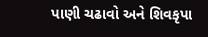પાણી ચઢાવો અને શિવકૃપા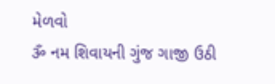મેળવો
ૐ નમ શિવાયની ગુંજ ગાજી ઉઠી